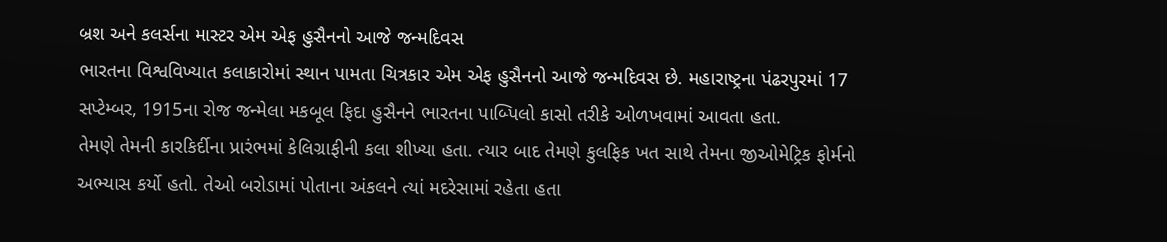બ્રશ અને કલર્સના માસ્ટર એમ એફ હુસૈનનો આજે જન્મદિવસ
ભારતના વિશ્વવિખ્યાત કલાકારોમાં સ્થાન પામતા ચિત્રકાર એમ એફ હુસૈનનો આજે જન્મદિવસ છે. મહારાષ્ટ્રના પંઢરપુરમાં 17 સપ્ટેમ્બર, 1915ના રોજ જન્મેલા મકબૂલ ફિદા હુસૈનને ભારતના પાબ્પિલો કાસો તરીકે ઓળખવામાં આવતા હતા.
તેમણે તેમની કારકિર્દીના પ્રારંભમાં કેલિગ્રાફીની કલા શીખ્યા હતા. ત્યાર બાદ તેમણે કુલફિક ખત સાથે તેમના જીઓમેટ્રિક ફોર્મનો અભ્યાસ કર્યો હતો. તેઓ બરોડામાં પોતાના અંકલને ત્યાં મદરેસામાં રહેતા હતા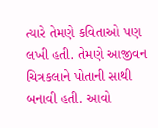ત્યારે તેમણે કવિતાઓ પણ લખી હતી. તેમણે આજીવન ચિત્રકલાને પોતાની સાથી બનાવી હતી. આવો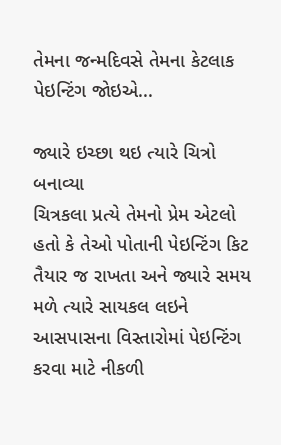તેમના જન્મદિવસે તેમના કેટલાક પેઇન્ટિંગ જોઇએ...

જ્યારે ઇચ્છા થઇ ત્યારે ચિત્રો બનાવ્યા
ચિત્રકલા પ્રત્યે તેમનો પ્રેમ એટલો હતો કે તેઓ પોતાની પેઇન્ટિંગ કિટ તૈયાર જ રાખતા અને જ્યારે સમય મળે ત્યારે સાયકલ લઇને આસપાસના વિસ્તારોમાં પેઇન્ટિંગ કરવા માટે નીકળી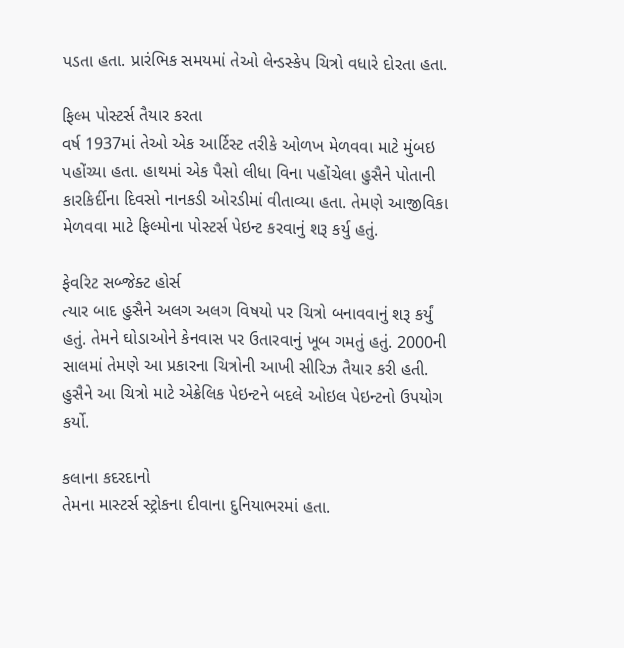પડતા હતા. પ્રારંભિક સમયમાં તેઓ લેન્ડસ્કેપ ચિત્રો વધારે દોરતા હતા.

ફિલ્મ પોસ્ટર્સ તૈયાર કરતા
વર્ષ 1937માં તેઓ એક આર્ટિસ્ટ તરીકે ઓળખ મેળવવા માટે મુંબઇ પહોંચ્યા હતા. હાથમાં એક પૈસો લીધા વિના પહોંચેલા હુસૈને પોતાની કારકિર્દીના દિવસો નાનકડી ઓરડીમાં વીતાવ્યા હતા. તેમણે આજીવિકા મેળવવા માટે ફિલ્મોના પોસ્ટર્સ પેઇન્ટ કરવાનું શરૂ કર્યુ હતું.

ફેવરિટ સબ્જેક્ટ હોર્સ
ત્યાર બાદ હુસૈને અલગ અલગ વિષયો પર ચિત્રો બનાવવાનું શરૂ કર્યું હતું. તેમને ઘોડાઓને કેનવાસ પર ઉતારવાનું ખૂબ ગમતું હતું. 2000ની સાલમાં તેમણે આ પ્રકારના ચિત્રોની આખી સીરિઝ તૈયાર કરી હતી. હુસૈને આ ચિત્રો માટે એક્રેલિક પેઇન્ટને બદલે ઓઇલ પેઇન્ટનો ઉપયોગ કર્યો.

કલાના કદરદાનો
તેમના માસ્ટર્સ સ્ટ્રોકના દીવાના દુનિયાભરમાં હતા.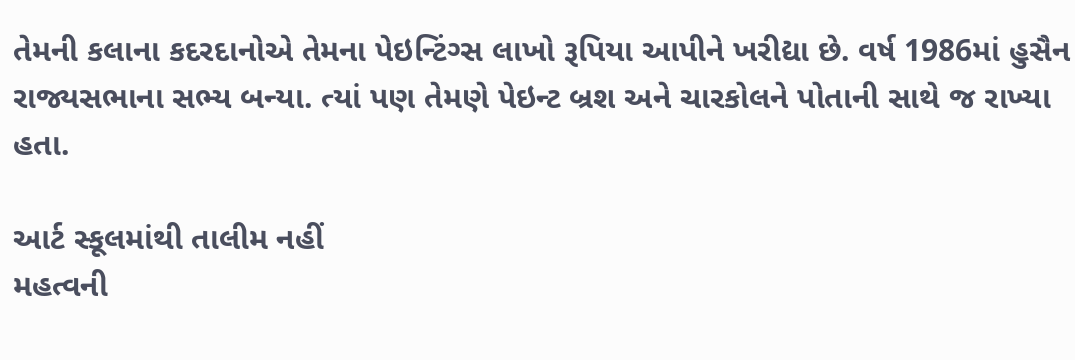તેમની કલાના કદરદાનોએ તેમના પેઇન્ટિંગ્સ લાખો રૂપિયા આપીને ખરીદ્યા છે. વર્ષ 1986માં હુસૈન રાજ્યસભાના સભ્ય બન્યા. ત્યાં પણ તેમણે પેઇન્ટ બ્રશ અને ચારકોલને પોતાની સાથે જ રાખ્યા હતા.

આર્ટ સ્કૂલમાંથી તાલીમ નહીં
મહત્વની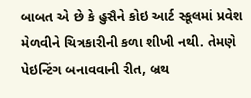બાબત એ છે કે હુસૈને કોઇ આર્ટ સ્કૂલમાં પ્રવેશ મેળવીને ચિત્રકારીની કળા શીખી નથી. તેમણે પેઇન્ટિંગ બનાવવાની રીત, બ્રથ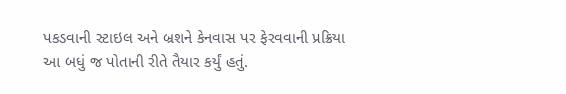પકડવાની સ્ટાઇલ અને બ્રશને કેનવાસ પર ફેરવવાની પ્રક્રિયા આ બધું જ પોતાની રીતે તૈયાર કર્યું હતું.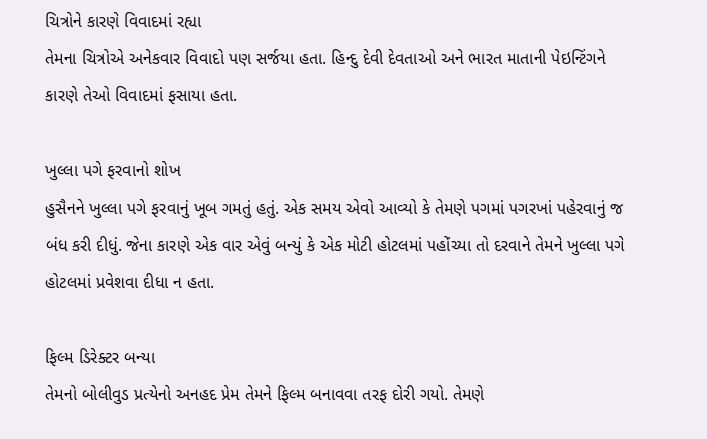ચિત્રોને કારણે વિવાદમાં રહ્યા
તેમના ચિત્રોએ અનેકવાર વિવાદો પણ સર્જયા હતા. હિન્દુ દેવી દેવતાઓ અને ભારત માતાની પેઇન્ટિંગને કારણે તેઓ વિવાદમાં ફસાયા હતા.

ખુલ્લા પગે ફરવાનો શોખ
હુસૈનને ખુલ્લા પગે ફરવાનું ખૂબ ગમતું હતું. એક સમય એવો આવ્યો કે તેમણે પગમાં પગરખાં પહેરવાનું જ બંધ કરી દીધું. જેના કારણે એક વાર એવું બન્યું કે એક મોટી હોટલમાં પહોંચ્યા તો દરવાને તેમને ખુલ્લા પગે હોટલમાં પ્રવેશવા દીધા ન હતા.

ફિલ્મ ડિરેક્ટર બન્યા
તેમનો બોલીવુડ પ્રત્યેનો અનહદ પ્રેમ તેમને ફિલ્મ બનાવવા તરફ દોરી ગયો. તેમણે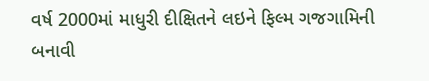વર્ષ 2000માં માધુરી દીક્ષિતને લઇને ફિલ્મ ગજગામિની બનાવી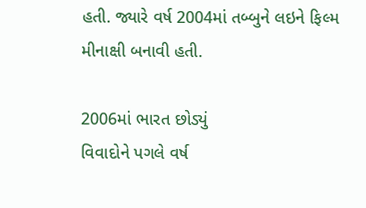હતી. જ્યારે વર્ષ 2004માં તબ્બુને લઇને ફિલ્મ મીનાક્ષી બનાવી હતી.

2006માં ભારત છોડ્યું
વિવાદોને પગલે વર્ષ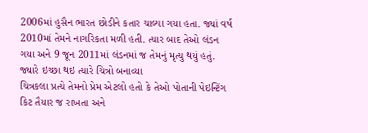2006માં હુસૈન ભારત છોડીને કતાર ચાલ્યા ગયા હતા. જ્યાં વર્ષ 2010માં તેમને નાગરિકતા મળી હતી. ત્યાર બાદ તેઓ લંડન ગયા અને 9 જૂન 2011માં લંડનમાં જ તેમનું મૃત્યુ થયું હતું.
જ્યારે ઇચ્છા થઇ ત્યારે ચિત્રો બનાવ્યા
ચિત્રકલા પ્રત્યે તેમનો પ્રેમ એટલો હતો કે તેઓ પોતાની પેઇન્ટિંગ કિટ તૈયાર જ રાખતા અને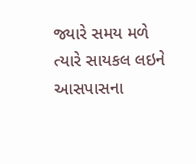જ્યારે સમય મળે ત્યારે સાયકલ લઇને આસપાસના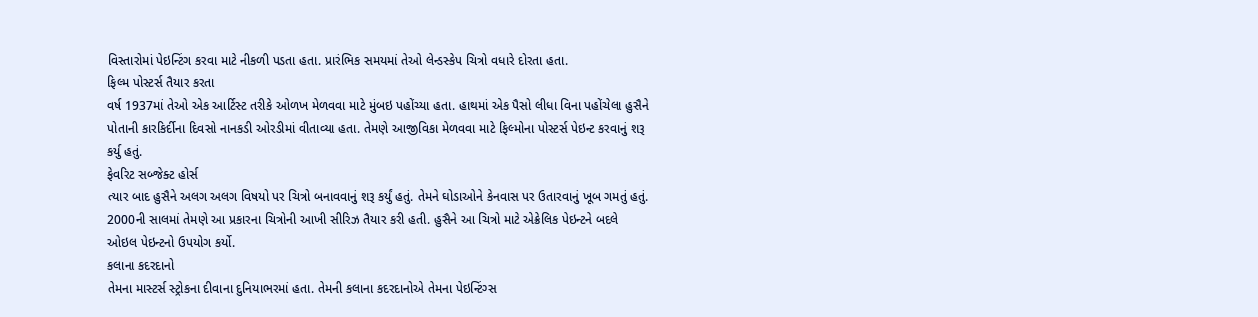વિસ્તારોમાં પેઇન્ટિંગ કરવા માટે નીકળી પડતા હતા. પ્રારંભિક સમયમાં તેઓ લેન્ડસ્કેપ ચિત્રો વધારે દોરતા હતા.
ફિલ્મ પોસ્ટર્સ તૈયાર કરતા
વર્ષ 1937માં તેઓ એક આર્ટિસ્ટ તરીકે ઓળખ મેળવવા માટે મુંબઇ પહોંચ્યા હતા. હાથમાં એક પૈસો લીધા વિના પહોંચેલા હુસૈને પોતાની કારકિર્દીના દિવસો નાનકડી ઓરડીમાં વીતાવ્યા હતા. તેમણે આજીવિકા મેળવવા માટે ફિલ્મોના પોસ્ટર્સ પેઇન્ટ કરવાનું શરૂ કર્યુ હતું.
ફેવરિટ સબ્જેક્ટ હોર્સ
ત્યાર બાદ હુસૈને અલગ અલગ વિષયો પર ચિત્રો બનાવવાનું શરૂ કર્યું હતું. તેમને ઘોડાઓને કેનવાસ પર ઉતારવાનું ખૂબ ગમતું હતું. 2000ની સાલમાં તેમણે આ પ્રકારના ચિત્રોની આખી સીરિઝ તૈયાર કરી હતી. હુસૈને આ ચિત્રો માટે એક્રેલિક પેઇન્ટને બદલે ઓઇલ પેઇન્ટનો ઉપયોગ કર્યો.
કલાના કદરદાનો
તેમના માસ્ટર્સ સ્ટ્રોકના દીવાના દુનિયાભરમાં હતા. તેમની કલાના કદરદાનોએ તેમના પેઇન્ટિંગ્સ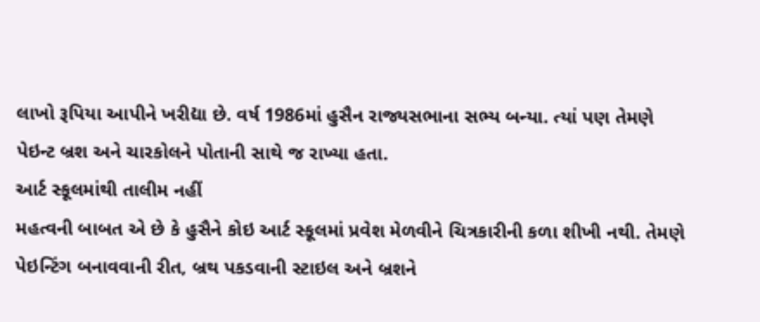લાખો રૂપિયા આપીને ખરીદ્યા છે. વર્ષ 1986માં હુસૈન રાજ્યસભાના સભ્ય બન્યા. ત્યાં પણ તેમણે પેઇન્ટ બ્રશ અને ચારકોલને પોતાની સાથે જ રાખ્યા હતા.
આર્ટ સ્કૂલમાંથી તાલીમ નહીં
મહત્વની બાબત એ છે કે હુસૈને કોઇ આર્ટ સ્કૂલમાં પ્રવેશ મેળવીને ચિત્રકારીની કળા શીખી નથી. તેમણે પેઇન્ટિંગ બનાવવાની રીત, બ્રથ પકડવાની સ્ટાઇલ અને બ્રશને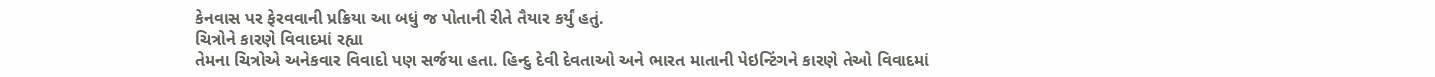કેનવાસ પર ફેરવવાની પ્રક્રિયા આ બધું જ પોતાની રીતે તૈયાર કર્યું હતું.
ચિત્રોને કારણે વિવાદમાં રહ્યા
તેમના ચિત્રોએ અનેકવાર વિવાદો પણ સર્જયા હતા. હિન્દુ દેવી દેવતાઓ અને ભારત માતાની પેઇન્ટિંગને કારણે તેઓ વિવાદમાં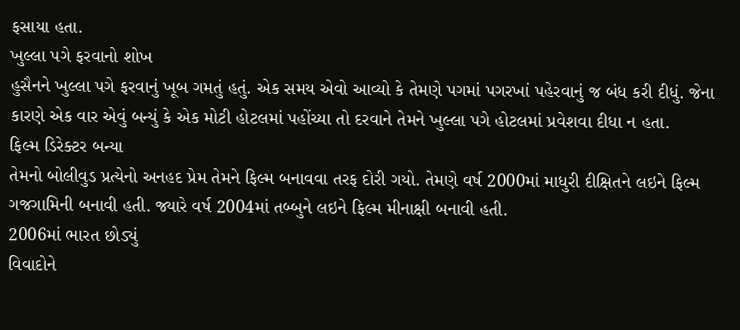ફસાયા હતા.
ખુલ્લા પગે ફરવાનો શોખ
હુસૈનને ખુલ્લા પગે ફરવાનું ખૂબ ગમતું હતું. એક સમય એવો આવ્યો કે તેમણે પગમાં પગરખાં પહેરવાનું જ બંધ કરી દીધું. જેના કારણે એક વાર એવું બન્યું કે એક મોટી હોટલમાં પહોંચ્યા તો દરવાને તેમને ખુલ્લા પગે હોટલમાં પ્રવેશવા દીધા ન હતા.
ફિલ્મ ડિરેક્ટર બન્યા
તેમનો બોલીવુડ પ્રત્યેનો અનહદ પ્રેમ તેમને ફિલ્મ બનાવવા તરફ દોરી ગયો. તેમણે વર્ષ 2000માં માધુરી દીક્ષિતને લઇને ફિલ્મ ગજગામિની બનાવી હતી. જ્યારે વર્ષ 2004માં તબ્બુને લઇને ફિલ્મ મીનાક્ષી બનાવી હતી.
2006માં ભારત છોડ્યું
વિવાદોને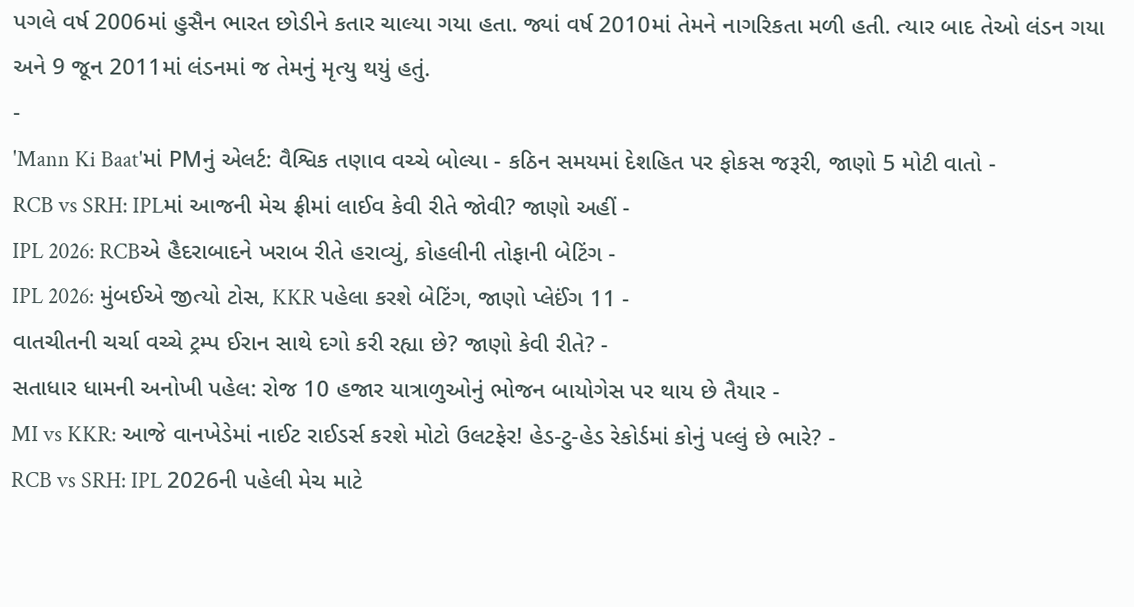પગલે વર્ષ 2006માં હુસૈન ભારત છોડીને કતાર ચાલ્યા ગયા હતા. જ્યાં વર્ષ 2010માં તેમને નાગરિકતા મળી હતી. ત્યાર બાદ તેઓ લંડન ગયા અને 9 જૂન 2011માં લંડનમાં જ તેમનું મૃત્યુ થયું હતું.
-
'Mann Ki Baat'માં PMનું એલર્ટ: વૈશ્વિક તણાવ વચ્ચે બોલ્યા - કઠિન સમયમાં દેશહિત પર ફોકસ જરૂરી, જાણો 5 મોટી વાતો -
RCB vs SRH: IPLમાં આજની મેચ ફ્રીમાં લાઈવ કેવી રીતે જોવી? જાણો અહીં -
IPL 2026: RCBએ હૈદરાબાદને ખરાબ રીતે હરાવ્યું, કોહલીની તોફાની બેટિંગ -
IPL 2026: મુંબઈએ જીત્યો ટોસ, KKR પહેલા કરશે બેટિંગ, જાણો પ્લેઈંગ 11 -
વાતચીતની ચર્ચા વચ્ચે ટ્રમ્પ ઈરાન સાથે દગો કરી રહ્યા છે? જાણો કેવી રીતે? -
સતાધાર ધામની અનોખી પહેલ: રોજ 10 હજાર યાત્રાળુઓનું ભોજન બાયોગેસ પર થાય છે તૈયાર -
MI vs KKR: આજે વાનખેડેમાં નાઈટ રાઈડર્સ કરશે મોટો ઉલટફેર! હેડ-ટુ-હેડ રેકોર્ડમાં કોનું પલ્લું છે ભારે? -
RCB vs SRH: IPL 2026ની પહેલી મેચ માટે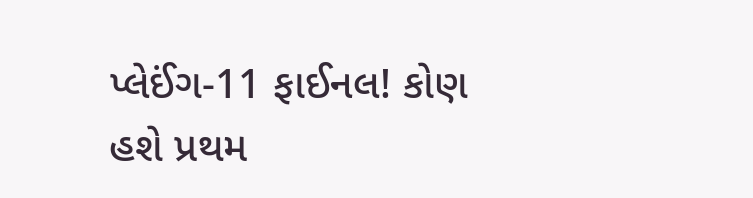પ્લેઈંગ-11 ફાઈનલ! કોણ હશે પ્રથમ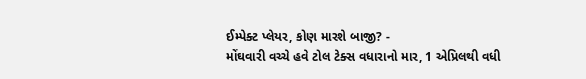ઈમ્પેક્ટ પ્લેયર, કોણ મારશે બાજી? -
મોંઘવારી વચ્ચે હવે ટોલ ટેક્સ વધારાનો માર, 1 એપ્રિલથી વધી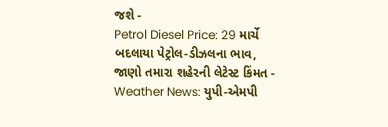જશે -
Petrol Diesel Price: 29 માર્ચે બદલાયા પેટ્રોલ-ડીઝલના ભાવ, જાણો તમારા શહેરની લેટેસ્ટ કિંમત -
Weather News: યુપી-એમપી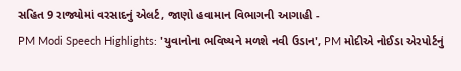સહિત 9 રાજ્યોમાં વરસાદનું એલર્ટ, જાણો હવામાન વિભાગની આગાહી -
PM Modi Speech Highlights: 'યુવાનોના ભવિષ્યને મળશે નવી ઉડાન', PM મોદીએ નોઈડા એરપોર્ટનું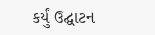કર્યું ઉદ્ઘાટન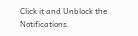Click it and Unblock the Notifications